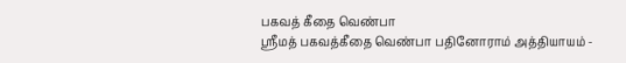பகவத் கீதை வெண்பா
ஸ்ரீமத் பகவத்கீதை வெண்பா பதினோராம் அத்தியாயம் -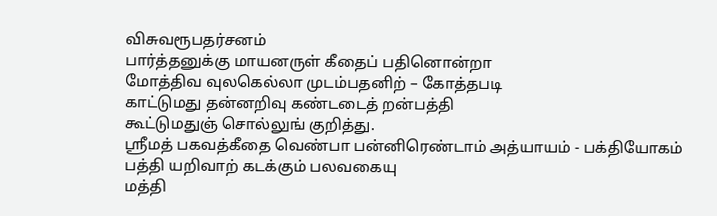விசுவரூபதர்சனம்
பார்த்தனுக்கு மாயனருள் கீதைப் பதினொன்றா
மோத்திவ வுலகெல்லா முடம்பதனிற் – கோத்தபடி
காட்டுமது தன்னறிவு கண்டடைத் றன்பத்தி
கூட்டுமதுஞ் சொல்லுங் குறித்து.
ஸ்ரீமத் பகவத்கீதை வெண்பா பன்னிரெண்டாம் அத்யாயம் - பக்தியோகம்
பத்தி யறிவாற் கடக்கும் பலவகையு
மத்தி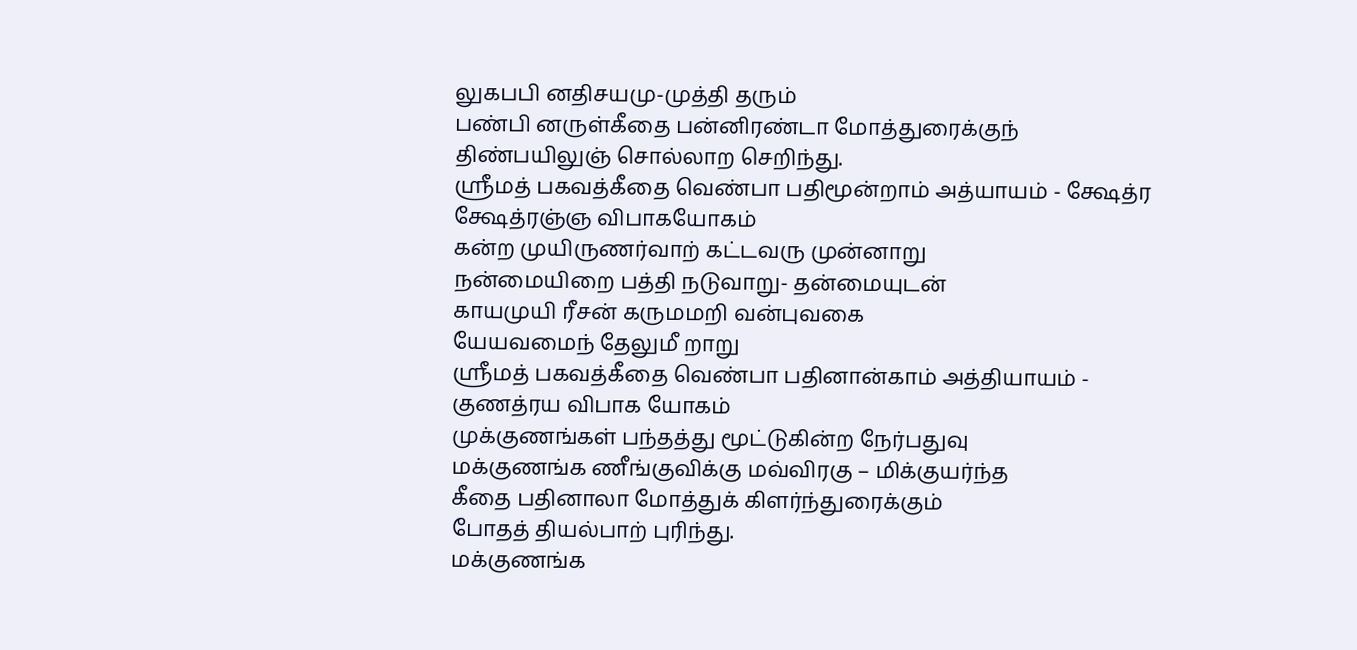லுகபபி னதிசயமு-முத்தி தரும்
பண்பி னருள்கீதை பன்னிரண்டா மோத்துரைக்குந்
திண்பயிலுஞ் சொல்லாற செறிந்து.
ஸ்ரீமத் பகவத்கீதை வெண்பா பதிமூன்றாம் அத்யாயம் - க்ஷேத்ர க்ஷேத்ரஞ்ஞ விபாகயோகம்
கன்ற முயிருணர்வாற் கட்டவரு முன்னாறு
நன்மையிறை பத்தி நடுவாறு- தன்மையுடன்
காயமுயி ரீசன் கருமமறி வன்புவகை
யேயவமைந் தேலுமீ றாறு
ஸ்ரீமத் பகவத்கீதை வெண்பா பதினான்காம் அத்தியாயம் - குணத்ரய விபாக யோகம்
முக்குணங்கள் பந்தத்து மூட்டுகின்ற நேர்பதுவு
மக்குணங்க ணீங்குவிக்கு மவ்விரகு – மிக்குயர்ந்த
கீதை பதினாலா மோத்துக் கிளர்ந்துரைக்கும்
போதத் தியல்பாற் புரிந்து.
மக்குணங்க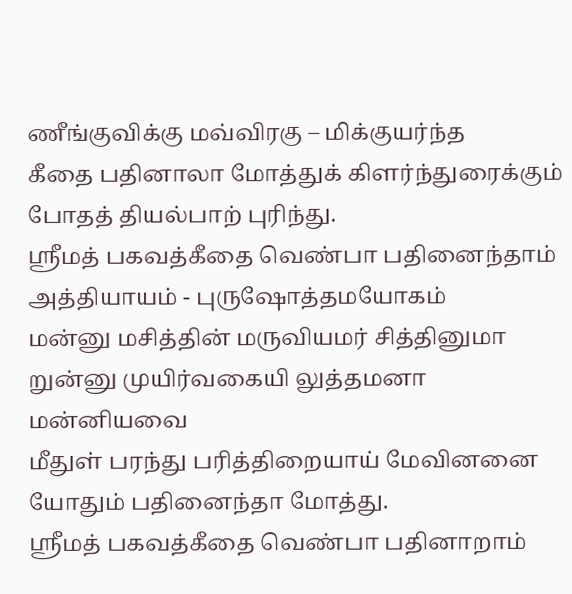ணீங்குவிக்கு மவ்விரகு – மிக்குயர்ந்த
கீதை பதினாலா மோத்துக் கிளர்ந்துரைக்கும்
போதத் தியல்பாற் புரிந்து.
ஸ்ரீமத் பகவத்கீதை வெண்பா பதினைந்தாம் அத்தியாயம் - புருஷோத்தமயோகம்
மன்னு மசித்தின் மருவியமர் சித்தினுமா
றுன்னு முயிர்வகையி லுத்தமனா மன்னியவை
மீதுள் பரந்து பரித்திறையாய் மேவினனை
யோதும் பதினைந்தா மோத்து.
ஸ்ரீமத் பகவத்கீதை வெண்பா பதினாறாம்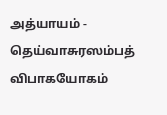அத்யாயம் - தெய்வாசுரஸம்பத் விபாகயோகம்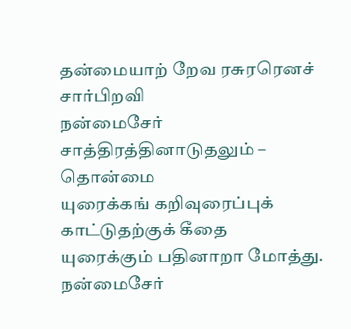தன்மையாற் றேவ ரசுரரெனச் சார்பிறவி
நன்மைசேர் சாத்திரத்தினாடுதலும் – தொன்மை
யுரைக்கங் கறிவுரைப்புக் காட்டுதற்குக் கீதை
யுரைக்கும் பதினாறா மோத்து.
நன்மைசேர்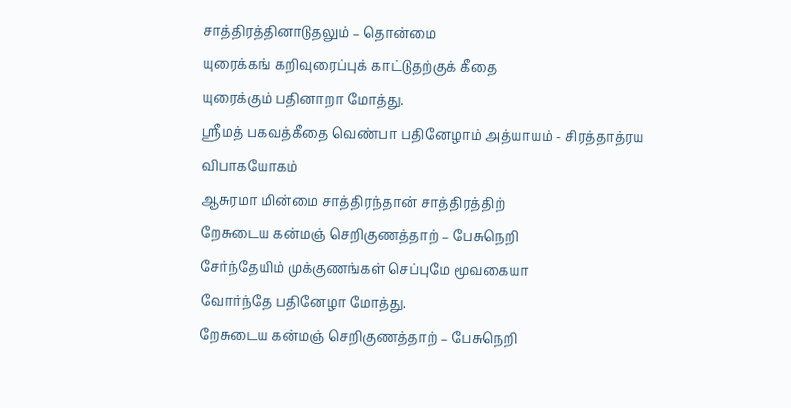சாத்திரத்தினாடுதலும் – தொன்மை
யுரைக்கங் கறிவுரைப்புக் காட்டுதற்குக் கீதை
யுரைக்கும் பதினாறா மோத்து.
ஸ்ரீமத் பகவத்கீதை வெண்பா பதினேழாம் அத்யாயம் - சிரத்தாத்ரய விபாகயோகம்
ஆசுரமா மின்மை சாத்திரந்தான் சாத்திரத்திற்
றேசுடைய கன்மஞ் செறிகுணத்தாற் – பேசுநெறி
சேர்ந்தேயிம் முக்குணங்கள் செப்புமே மூவகையா
வோர்ந்தே பதினேழா மோத்து.
றேசுடைய கன்மஞ் செறிகுணத்தாற் – பேசுநெறி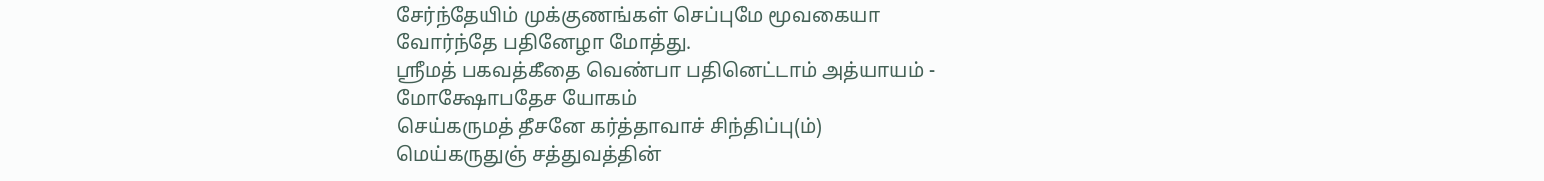சேர்ந்தேயிம் முக்குணங்கள் செப்புமே மூவகையா
வோர்ந்தே பதினேழா மோத்து.
ஸ்ரீமத் பகவத்கீதை வெண்பா பதினெட்டாம் அத்யாயம் - மோக்ஷோபதேச யோகம்
செய்கருமத் தீசனே கர்த்தாவாச் சிந்திப்பு(ம்)
மெய்கருதுஞ் சத்துவத்தின்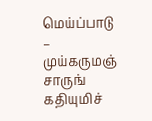மெய்ப்பாடு – முய்கருமஞ்
சாருங் கதியுமிச்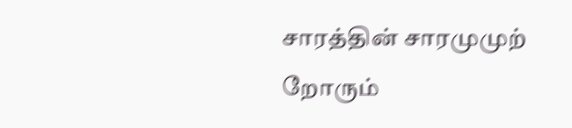சாரத்தின் சாரமுமுற்
றோரும்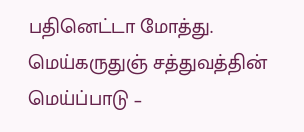பதினெட்டா மோத்து.
மெய்கருதுஞ் சத்துவத்தின் மெய்ப்பாடு –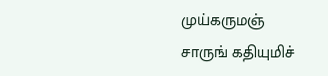முய்கருமஞ்
சாருங் கதியுமிச்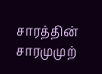சாரத்தின் சாரமுமுற்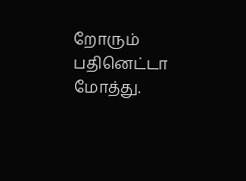றோரும் பதினெட்டா மோத்து.